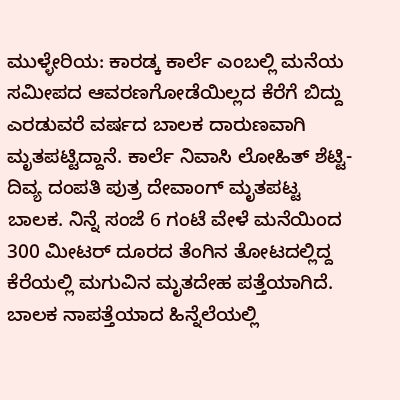ಮುಳ್ಳೇರಿಯ: ಕಾರಡ್ಕ ಕಾರ್ಲೆ ಎಂಬಲ್ಲಿ ಮನೆಯ ಸಮೀಪದ ಆವರಣಗೋಡೆಯಿಲ್ಲದ ಕೆರೆಗೆ ಬಿದ್ದು ಎರಡುವರೆ ವರ್ಷದ ಬಾಲಕ ದಾರುಣವಾಗಿ ಮೃತಪಟ್ಟಿದ್ದಾನೆ. ಕಾರ್ಲೆ ನಿವಾಸಿ ಲೋಹಿತ್ ಶೆಟ್ಟಿ-ದಿವ್ಯ ದಂಪತಿ ಪುತ್ರ ದೇವಾಂಗ್ ಮೃತಪಟ್ಟ ಬಾಲಕ. ನಿನ್ನೆ ಸಂಜೆ 6 ಗಂಟೆ ವೇಳೆ ಮನೆಯಿಂದ 300 ಮೀಟರ್ ದೂರದ ತೆಂಗಿನ ತೋಟದಲ್ಲಿದ್ದ ಕೆರೆಯಲ್ಲಿ ಮಗುವಿನ ಮೃತದೇಹ ಪತ್ತೆಯಾಗಿದೆ. ಬಾಲಕ ನಾಪತ್ತೆಯಾದ ಹಿನ್ನೆಲೆಯಲ್ಲಿ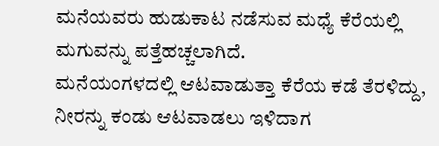ಮನೆಯವರು ಹುಡುಕಾಟ ನಡೆಸುವ ಮಧ್ಯೆ ಕೆರೆಯಲ್ಲಿ ಮಗುವನ್ನು ಪತ್ತೆಹಚ್ಚಲಾಗಿದೆ.
ಮನೆಯಂಗಳದಲ್ಲಿ ಆಟವಾಡುತ್ತಾ ಕೆರೆಯ ಕಡೆ ತೆರಳಿದ್ದು, ನೀರನ್ನು ಕಂಡು ಆಟವಾಡಲು ಇಳಿದಾಗ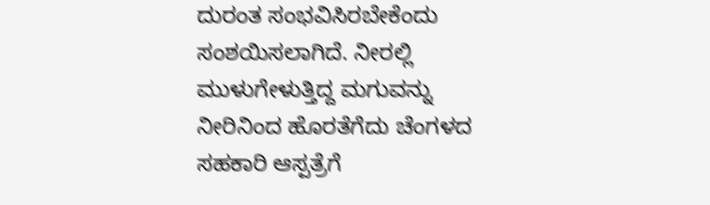ದುರಂತ ಸಂಭವಿಸಿರಬೇಕೆಂದು ಸಂಶಯಿಸಲಾಗಿದೆ. ನೀರಲ್ಲಿ ಮುಳುಗೇಳುತ್ತಿದ್ದ ಮಗುವನ್ನು ನೀರಿನಿಂದ ಹೊರತೆಗೆದು ಚೆಂಗಳದ ಸಹಕಾರಿ ಆಸ್ಪತ್ರೆಗೆ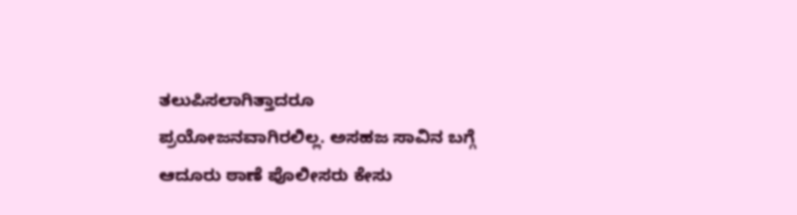ತಲುಪಿಸಲಾಗಿತ್ತಾದರೂ ಪ್ರಯೋಜನವಾಗಿರಲಿಲ್ಲ. ಅಸಹಜ ಸಾವಿನ ಬಗ್ಗೆ ಆದೂರು ಠಾಣೆ ಪೊಲೀಸರು ಕೇಸು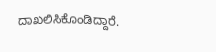ದಾಖಲಿಸಿಕೊಂಡಿದ್ದಾರೆ.